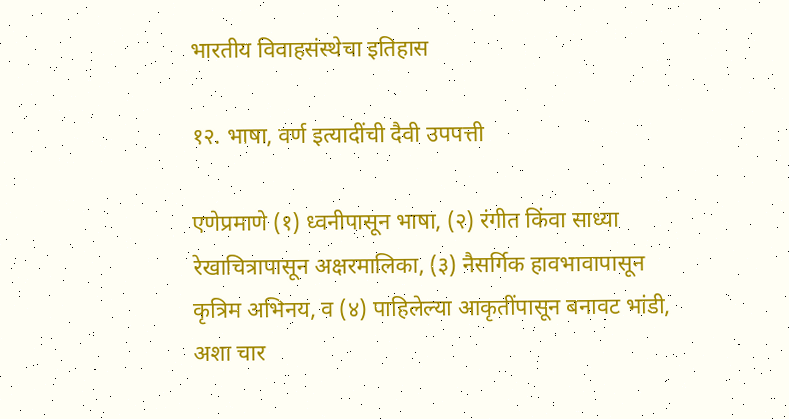भारतीय विवाहसंस्थेचा इतिहास

१२. भाषा, वर्ण इत्यादींची दैवी उपपत्ती

एणेप्रमाणे (१) ध्वनीपासून भाषा, (२) रंगीत किंवा साध्या रेखाचित्रापासून अक्षरमालिका, (३) नैसर्गिक हावभावापासून कृत्रिम अभिनय, व (४) पाहिलेल्या आकृतींपासून बनावट भांडी, अशा चार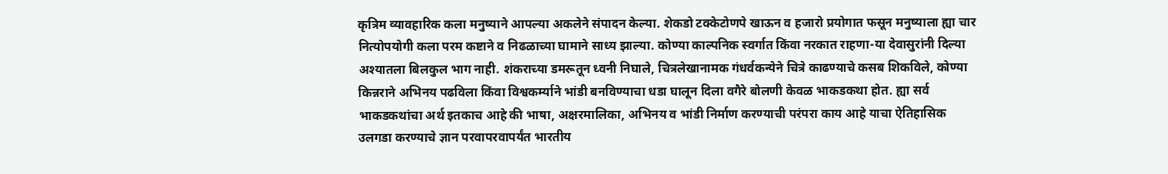कृत्रिम व्यावहारिक कला मनुष्याने आपल्या अकलेने संपादन केल्या. शेकडो टक्केटोणपे खाऊन व हजारो प्रयोगात फसून मनुष्याला ह्या चार नित्योपयोगी कला परम कष्टाने व निढळाच्या घामाने साध्य झाल्या. कोण्या काल्पनिक स्वर्गात किंवा नरकात राहणा-या देवासुरांनी दिल्या अश्यातला बिलकुल भाग नाही. शंकराच्या डमरूतून ध्वनी निघाले, चित्रलेखानामक गंधर्वकन्येने चित्रे काढण्याचे कसब शिकविले, कोण्या किन्नराने अभिनय पढविला किंवा विश्वकर्म्याने भांडी बनविण्याचा धडा घालून दिला वगैरे बोलणी केवळ भाकडकथा होत. ह्या सर्व भाकडकथांचा अर्थ इतकाच आहे की भाषा, अक्षरमालिका, अभिनय व भांडी निर्माण करण्याची परंपरा काय आहे याचा ऐतिहासिक उलगडा करण्याचे ज्ञान परवापरवापर्यंत भारतीय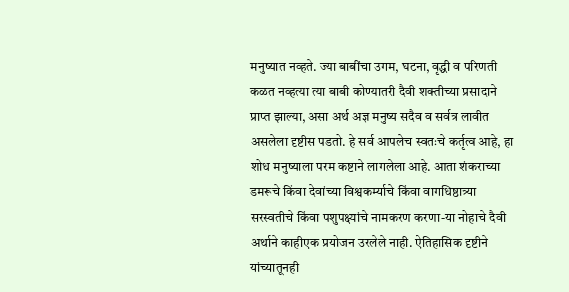मनुष्यात नव्हते. ज्या बाबींचा उगम, घटना, वृद्धी व परिणती कळत नव्हत्या त्या बाबी कोण्यातरी दैवी शक्तीच्या प्रसादाने प्राप्त झाल्या, असा अर्थ अज्ञ मनुष्य सदैव व सर्वत्र लावीत असलेला दृष्टीस पडतो. हे सर्व आपलेच स्वतःचे कर्तृत्व आहे, हा शोध मनुष्याला परम कष्टाने लागलेला आहे. आता शंकराच्या डमरूचे किंवा देवांच्या विश्वकर्म्याचे किंवा वागधिष्ठात्र्या सरस्वतीचे किंवा पशुपक्ष्यांचे नामकरण करणा-या नोहाचे दैवी अर्थाने काहीएक प्रयोजन उरलेले नाही. ऐतिहासिक दृष्टीने यांच्यातूनही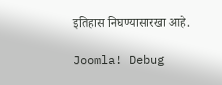इतिहास निघण्यासारखा आहे.

Joomla! Debug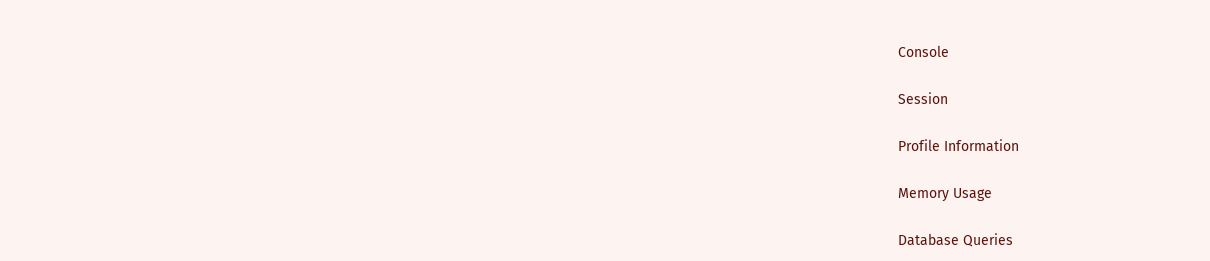Console

Session

Profile Information

Memory Usage

Database Queries